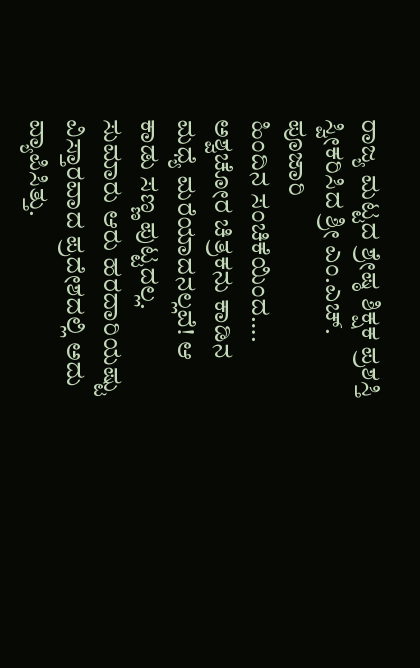ರಾಜ್ಯ ಮಟ್ಟದ ಶ್ರೇಷ್ಠ ಶಿಕ್ಷಕ ಪ್ರಶಸ್ತಿ ಸ್ವೀಕರಿಸಿದ ಶ್ರೀ ಎಂ.ಎಚ್. ಪೂಜಾರಿ
ಹಿಂದಿನ ಸಂಚಿಕೆಯಿಂದ…. ಅಶ್ವಚೋರ ಚಿತ್ರಕನು ಕಾಡಿನ ಮಧ್ಯೆ ಮರೆಯಾದನಲ್ಲವೆ! ಆ ಕಾಡು ಸಣ್ಣ ಪುಟ್ಟದಲ್ಲ. ಸುಮಾರು ಆರು ಹರದಾರಿಯಷ್ಟು ವಿಸ್ತಾರವಾದ ಪ್ರದೇಶದಲ್ಲಿ ಅದು ವ್ಯಾಪಿಸಿತ್ತು.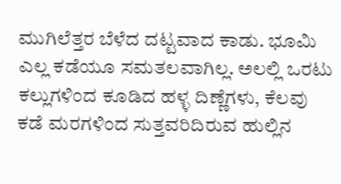ಮುಗಿಲೆತ್ತರ ಬೆಳೆದ ದಟ್ಟವಾದ ಕಾಡು. ಭೂಮಿ ಎಲ್ಲ ಕಡೆಯೂ ಸಮತಲವಾಗಿಲ್ಲ. ಅಲಲ್ಲಿ ಒರಟು ಕಲ್ಲುಗಳಿಂದ ಕೂಡಿದ ಹಳ್ಳ ದಿಣ್ಣೆಗಳು, ಕೆಲವು ಕಡೆ ಮರಗಳಿಂದ ಸುತ್ತವರಿದಿರುವ ಹುಲ್ಲಿನ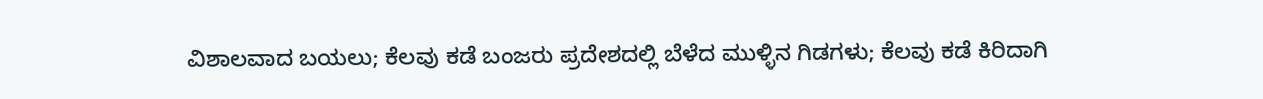ವಿಶಾಲವಾದ ಬಯಲು; ಕೆಲವು ಕಡೆ ಬಂಜರು ಪ್ರದೇಶದಲ್ಲಿ ಬೆಳೆದ ಮುಳ್ಳಿನ ಗಿಡಗಳು; ಕೆಲವು ಕಡೆ ಕಿರಿದಾಗಿ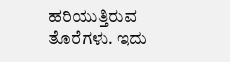ಹರಿಯುತ್ತಿರುವ ತೊರೆಗಳು. ಇದು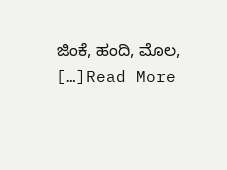ಜಿಂಕೆ, ಹಂದಿ, ಮೊಲ, […]Read More